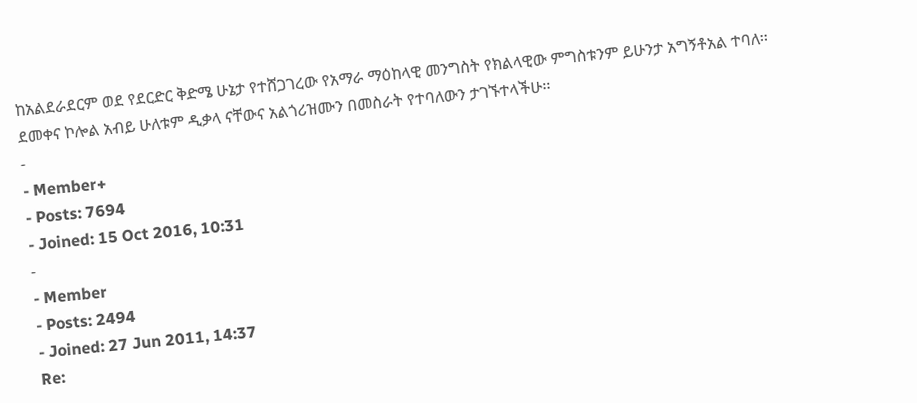ከአልደራደርም ወደ የደርድር ቅድሜ ሁኔታ የተሸጋገረው የአማራ ማዕከላዊ መንግስት የክልላዊው ምግስቱንም ይሁንታ አግኝቶአል ተባለ፡፡
ደመቀና ኮሎል አብይ ሁለቱም ዲቃላ ናቸውና አልጎሪዝሙን በመስራት የተባለውን ታገኙተላችሁ፡፡
-
- Member+
- Posts: 7694
- Joined: 15 Oct 2016, 10:31
-
- Member
- Posts: 2494
- Joined: 27 Jun 2011, 14:37
Re: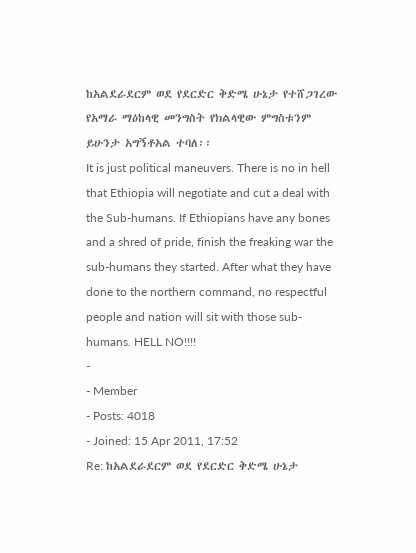ከአልደራደርም ወደ የደርድር ቅድሜ ሁኔታ የተሸጋገረው የአማራ ማዕከላዊ መንግስት የክልላዊው ምግስቱንም ይሁንታ አግኝቶአል ተባለ፡፡
It is just political maneuvers. There is no in hell that Ethiopia will negotiate and cut a deal with the Sub-humans. If Ethiopians have any bones and a shred of pride, finish the freaking war the sub-humans they started. After what they have done to the northern command, no respectful people and nation will sit with those sub-humans. HELL NO!!!!
-
- Member
- Posts: 4018
- Joined: 15 Apr 2011, 17:52
Re: ከአልደራደርም ወደ የደርድር ቅድሜ ሁኔታ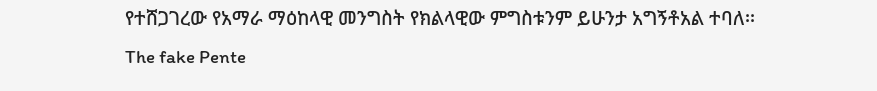የተሸጋገረው የአማራ ማዕከላዊ መንግስት የክልላዊው ምግስቱንም ይሁንታ አግኝቶአል ተባለ፡፡
The fake Pente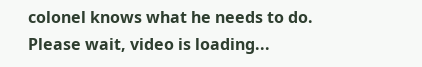colonel knows what he needs to do.
Please wait, video is loading...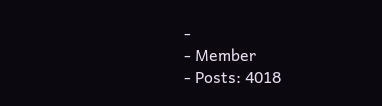-
- Member
- Posts: 4018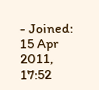- Joined: 15 Apr 2011, 17:52